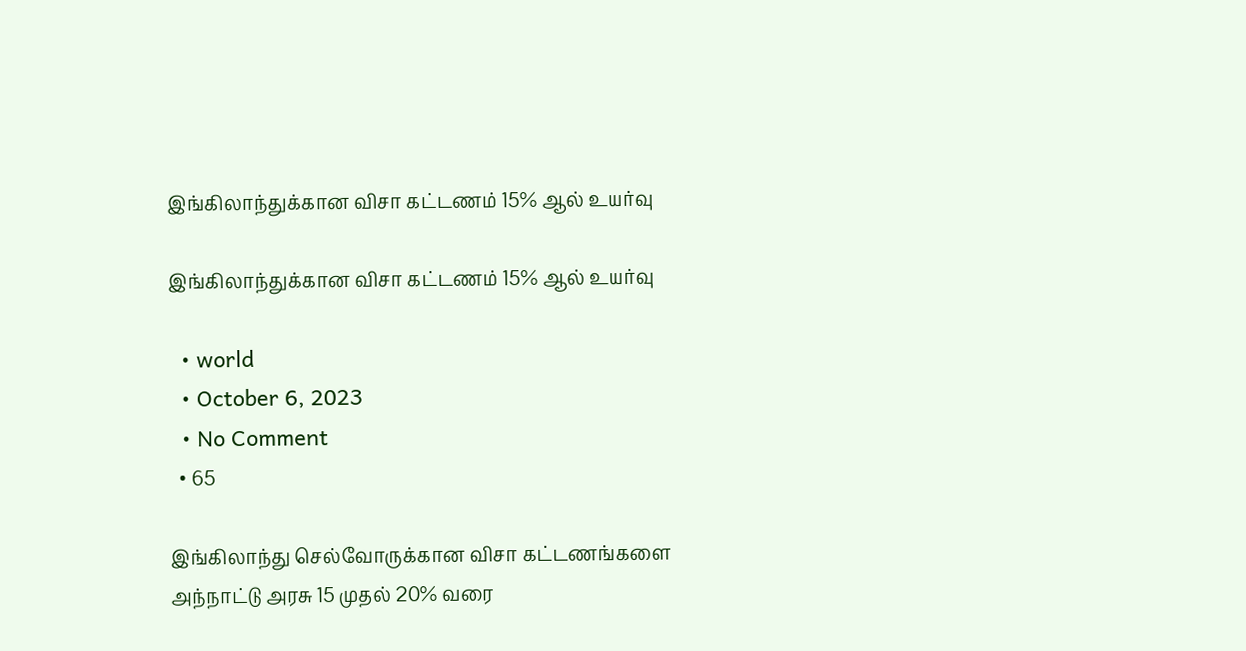இங்கிலாந்துக்கான விசா கட்டணம் 15% ஆல் உயர்வு

இங்கிலாந்துக்கான விசா கட்டணம் 15% ஆல் உயர்வு

  • world
  • October 6, 2023
  • No Comment
  • 65

இங்கிலாந்து செல்வோருக்கான விசா கட்டணங்களை அந்நாட்டு அரசு 15 முதல் 20% வரை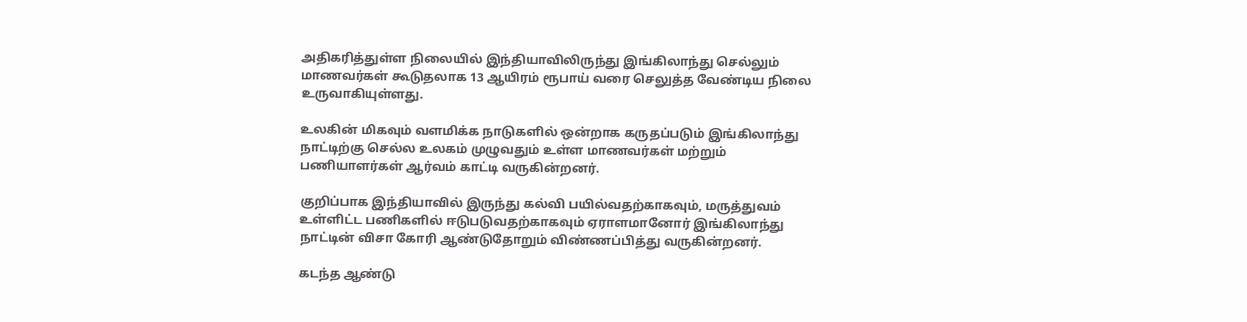அதிகரித்துள்ள நிலையில் இந்தியாவிலிருந்து இங்கிலாந்து செல்லும் மாணவர்கள் கூடுதலாக 13 ஆயிரம் ரூபாய் வரை செலுத்த வேண்டிய நிலை உருவாகியுள்ளது.

உலகின் மிகவும் வளமிக்க நாடுகளில் ஒன்றாக கருதப்படும் இங்கிலாந்து நாட்டிற்கு செல்ல உலகம் முழுவதும் உள்ள மாணவர்கள் மற்றும் பணியாளர்கள் ஆர்வம் காட்டி வருகின்றனர்.

குறிப்பாக இந்தியாவில் இருந்து கல்வி பயில்வதற்காகவும், மருத்துவம் உள்ளிட்ட பணிகளில் ஈடுபடுவதற்காகவும் ஏராளமானோர் இங்கிலாந்து நாட்டின் விசா கோரி ஆண்டுதோறும் விண்ணப்பித்து வருகின்றனர்.

கடந்த ஆண்டு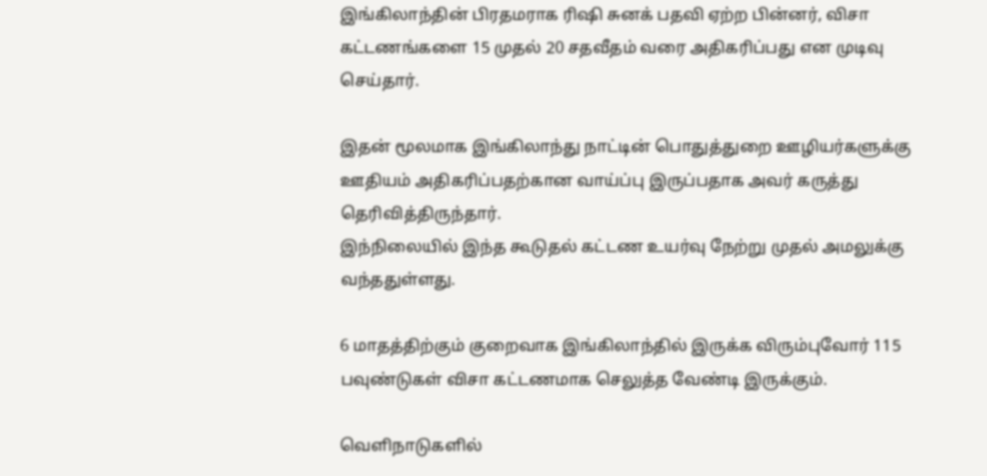இங்கிலாந்தின் பிரதமராக ரிஷி சுனக் பதவி ஏற்ற பின்னர், விசா கட்டணங்களை 15 முதல் 20 சதவீதம் வரை அதிகரிப்பது என முடிவு செய்தார்.

இதன் மூலமாக இங்கிலாந்து நாட்டின் பொதுத்துறை ஊழியர்களுக்கு ஊதியம் அதிகரிப்பதற்கான வாய்ப்பு இருப்பதாக அவர் கருத்து தெரிவித்திருந்தார்.
இந்நிலையில் இந்த கூடுதல் கட்டண உயர்வு நேற்று முதல் அமலுக்கு வந்ததுள்ளது.

6 மாதத்திற்கும் குறைவாக இங்கிலாந்தில் இருக்க விரும்புவோர் 115 பவுண்டுகள் விசா கட்டணமாக செலுத்த வேண்டி இருக்கும்.

வெளிநாடுகளில்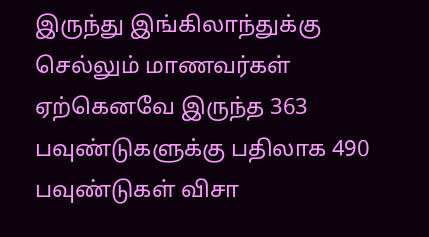இருந்து இங்கிலாந்துக்கு செல்லும் மாணவர்கள் ஏற்கெனவே இருந்த 363 பவுண்டுகளுக்கு பதிலாக 490 பவுண்டுகள் விசா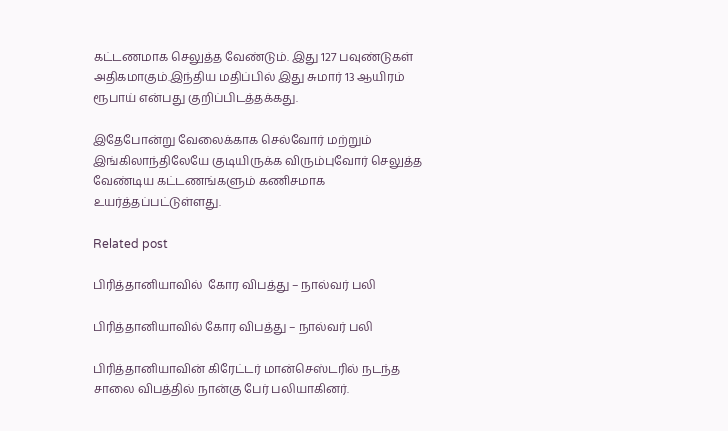கட்டணமாக செலுத்த வேண்டும். இது 127 பவுண்டுகள் அதிகமாகும்.இந்திய மதிப்பில் இது சுமார் 13 ஆயிரம் ரூபாய் என்பது குறிப்பிடத்தக்கது.

இதேபோன்று வேலைக்காக செல்வோர் மற்றும் இங்கிலாந்திலேயே குடியிருக்க விரும்புவோர் செலுத்த வேண்டிய கட்டணங்களும் கணிசமாக உயர்த்தப்பட்டுள்ளது.

Related post

பிரித்தானியாவில்  கோர விபத்து – நால்வர் பலி

பிரித்தானியாவில் கோர விபத்து – நால்வர் பலி

பிரித்தானியாவின் கிரேட்டர் மான்செஸ்டரில் நடந்த சாலை விபத்தில் நான்கு பேர் பலியாகினர்.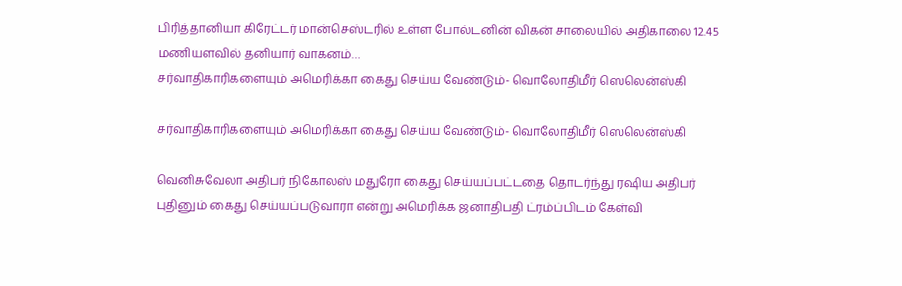பிரித்தானியா கிரேட்டர் மான்செஸ்டரில் உள்ள போல்டனின் விகன் சாலையில் அதிகாலை 12.45 மணியளவில் தனியார் வாகனம்…
சர்வாதிகாரிகளையும் அமெரிக்கா கைது செய்ய வேண்டும்- வொலோதிமீர் ஸெலென்ஸ்கி

சர்வாதிகாரிகளையும் அமெரிக்கா கைது செய்ய வேண்டும்- வொலோதிமீர் ஸெலென்ஸ்கி

வெனிசுவேலா அதிபர் நிகோலஸ் மதுரோ கைது செய்யப்பட்டதை தொடர்ந்து ரஷிய அதிபர் புதினும் கைது செய்யப்படுவாரா என்று அமெரிக்க ஜனாதிபதி ட்ரம்ப்பிடம் கேள்வி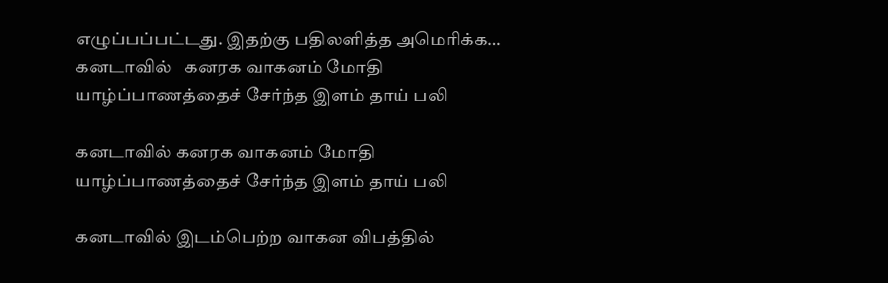எழுப்பப்பட்டது. இதற்கு பதிலளித்த அமெரிக்க…
கனடாவில்   கனரக வாகனம் மோதி யாழ்ப்பாணத்தைச் சேர்ந்த இளம் தாய் பலி

கனடாவில் கனரக வாகனம் மோதி யாழ்ப்பாணத்தைச் சேர்ந்த இளம் தாய் பலி

கனடாவில் இடம்பெற்ற வாகன விபத்தில்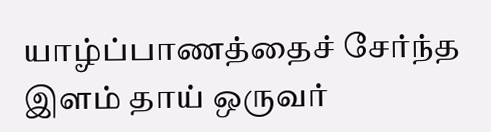யாழ்ப்பாணத்தைச் சேர்ந்த இளம் தாய் ஒருவர்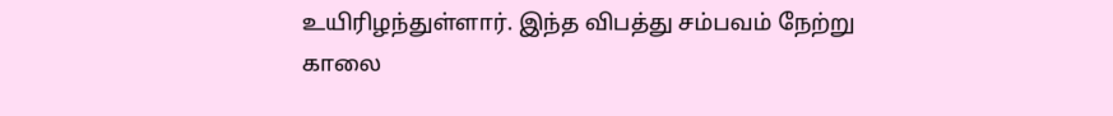உயிரிழந்துள்ளார். இந்த விபத்து சம்பவம் நேற்று காலை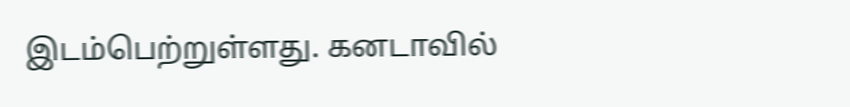இடம்பெற்றுள்ளது. கனடாவில்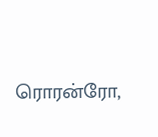ரொரன்ரோ,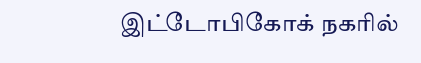இட்டோபிகோக் நகரில்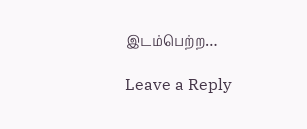இடம்பெற்ற…

Leave a Reply